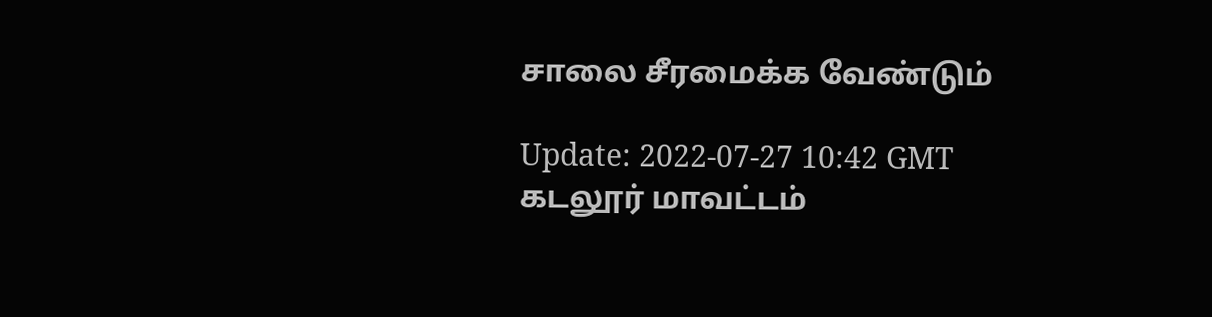சாலை சீரமைக்க வேண்டும்

Update: 2022-07-27 10:42 GMT
கடலூர் மாவட்டம்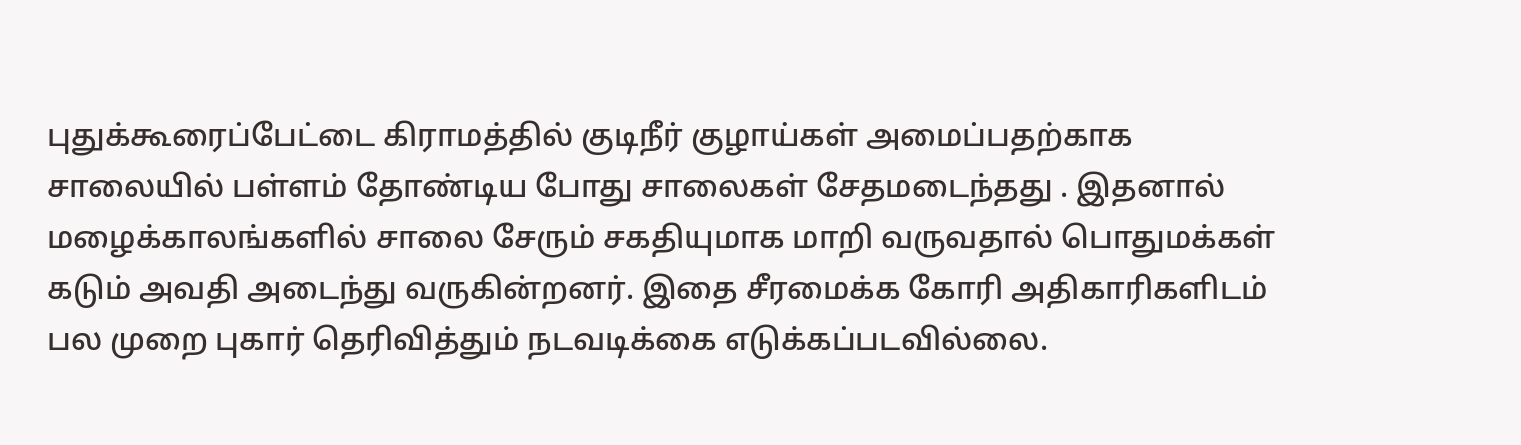புதுக்கூரைப்பேட்டை கிராமத்தில் குடிநீர் குழாய்கள் அமைப்பதற்காக சாலையில் பள்ளம் தோண்டிய போது சாலைகள் சேதமடைந்தது . இதனால் மழைக்காலங்களில் சாலை சேரும் சகதியுமாக மாறி வருவதால் பொதுமக்கள் கடும் அவதி அடைந்து வருகின்றனர். இதை சீரமைக்க கோரி அதிகாரிகளிடம் பல முறை புகார் தெரிவித்தும் நடவடிக்கை எடுக்கப்படவில்லை.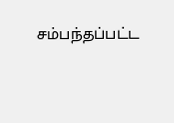சம்பந்தப்பட்ட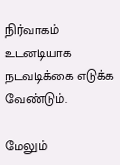நிர்வாகம் உடனடியாக நடவடிக்கை எடுக்க வேண்டும்.

மேலும்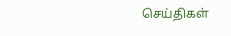செய்திகள்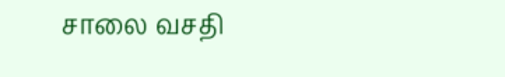சாலை வசதி